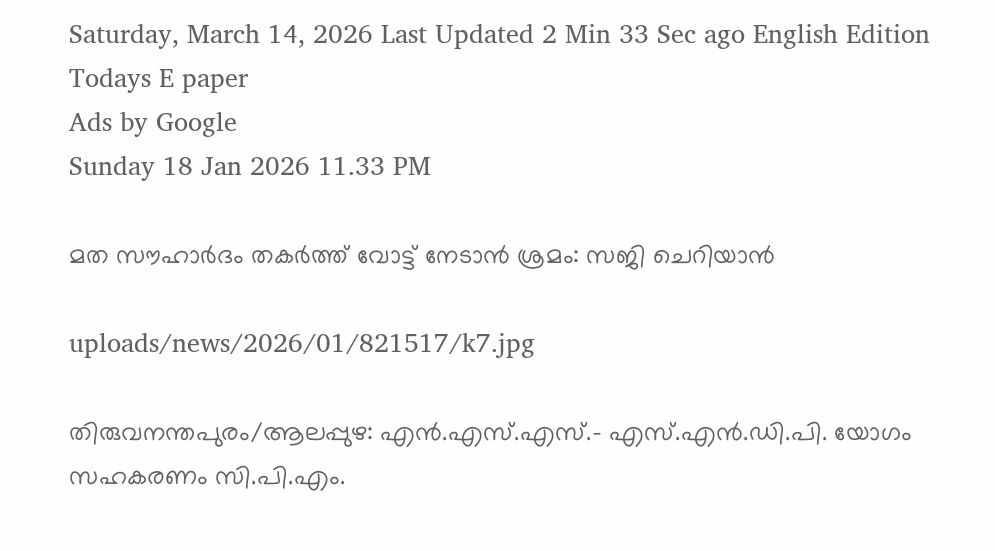Saturday, March 14, 2026 Last Updated 2 Min 33 Sec ago English Edition
Todays E paper
Ads by Google
Sunday 18 Jan 2026 11.33 PM

മത സൗഹാര്‍ദം തകര്‍ത്ത്‌ വോട്ട്‌ നേടാന്‍ ശ്രമം: സജി ചെറിയാന്‍

uploads/news/2026/01/821517/k7.jpg

തിരുവനന്തപുരം/ആലപ്പുഴ: എന്‍.എസ്‌.എസ്‌.- എസ്‌.എന്‍.ഡി.പി. യോഗം സഹകരണം സി.പി.എം.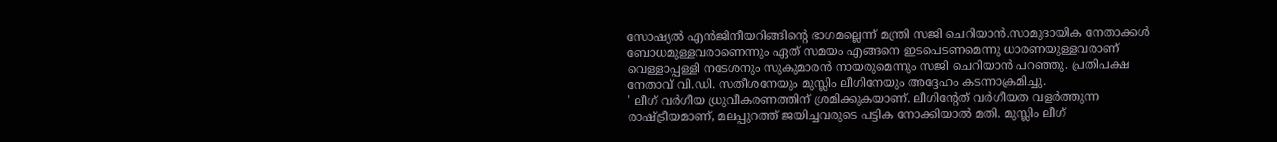സോഷ്യല്‍ എന്‍ജിനീയറിങ്ങിന്റെ ഭാഗമല്ലെന്ന്‌ മന്ത്രി സജി ചെറിയാന്‍.സാമുദായിക നേതാക്കള്‍ ബോധമുള്ളവരാണെന്നും ഏത്‌ സമയം എങ്ങനെ ഇടപെടണമെന്നു ധാരണയുള്ളവരാണ്‌ വെള്ളാപ്പള്ളി നടേശനും സുകുമാരന്‍ നായരുമെന്നും സജി ചെറിയാന്‍ പറഞ്ഞു. പ്രതിപക്ഷ നേതാവ്‌ വി.ഡി. സതീശനേയും മുസ്ലിം ലീഗിനേയും അദ്ദേഹം കടന്നാക്രമിച്ചു.
' ലീഗ്‌ വര്‍ഗീയ ധ്രുവീകരണത്തിന്‌ ശ്രമിക്കുകയാണ്‌. ലീഗിന്റേത്‌ വര്‍ഗീയത വളര്‍ത്തുന്ന രാഷ്‌ട്രീയമാണ്‌, മലപ്പുറത്ത്‌ ജയിച്ചവരുടെ പട്ടിക നോക്കിയാല്‍ മതി. മുസ്ലിം ലീഗ്‌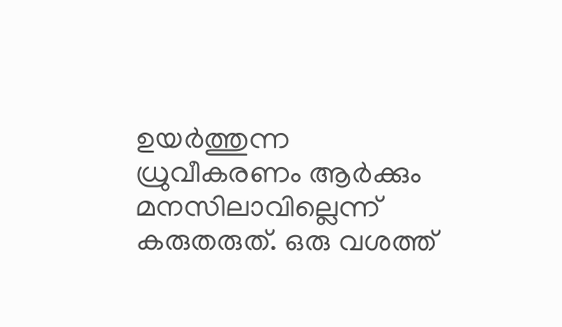ഉയര്‍ത്തുന്ന ധ്രുവീകരണം ആര്‍ക്കും മനസിലാവില്ലെന്ന്‌ കരുതരുത്‌. ഒരു വശത്ത്‌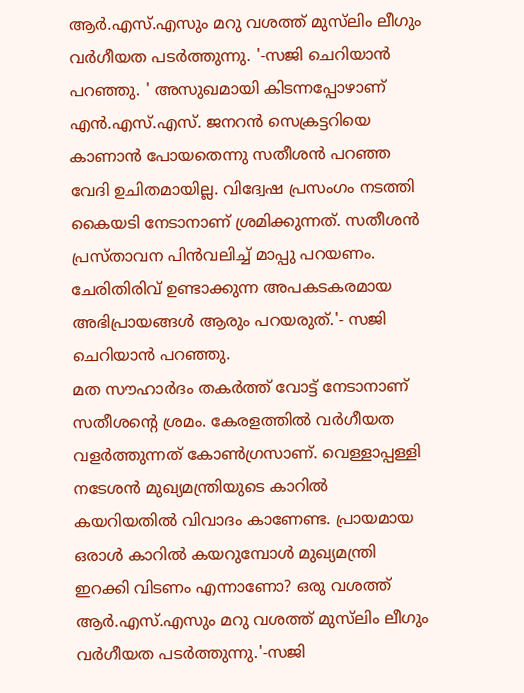ആര്‍.എസ്‌.എസും മറു വശത്ത്‌ മുസ്‌ലിം ലീഗും വര്‍ഗീയത പടര്‍ത്തുന്നു. '-സജി ചെറിയാന്‍ പറഞ്ഞു. ' അസുഖമായി കിടന്നപ്പോഴാണ്‌ എന്‍.എസ്‌.എസ്‌. ജനറന്‍ സെക്രട്ടറിയെ കാണാന്‍ പോയതെന്നു സതീശന്‍ പറഞ്ഞ വേദി ഉചിതമായില്ല. വിദ്വേഷ പ്രസംഗം നടത്തി കൈയടി നേടാനാണ്‌ ശ്രമിക്കുന്നത്‌. സതീശന്‍ പ്രസ്‌താവന പിന്‍വലിച്ച്‌ മാപ്പു പറയണം. ചേരിതിരിവ്‌ ഉണ്ടാക്കുന്ന അപകടകരമായ അഭിപ്രായങ്ങള്‍ ആരും പറയരുത്‌.'- സജി ചെറിയാന്‍ പറഞ്ഞു.
മത സൗഹാര്‍ദം തകര്‍ത്ത്‌ വോട്ട്‌ നേടാനാണ്‌ സതീശന്റെ ശ്രമം. കേരളത്തില്‍ വര്‍ഗീയത വളര്‍ത്തുന്നത്‌ കോണ്‍ഗ്രസാണ്‌. വെള്ളാപ്പള്ളി നടേശന്‍ മുഖ്യമന്ത്രിയുടെ കാറില്‍ കയറിയതില്‍ വിവാദം കാണേണ്ട. പ്രായമായ ഒരാള്‍ കാറില്‍ കയറുമ്പോള്‍ മുഖ്യമന്ത്രി ഇറക്കി വിടണം എന്നാണോ? ഒരു വശത്ത്‌ ആര്‍.എസ്‌.എസും മറു വശത്ത്‌ മുസ്‌ലിം ലീഗും വര്‍ഗീയത പടര്‍ത്തുന്നു.'-സജി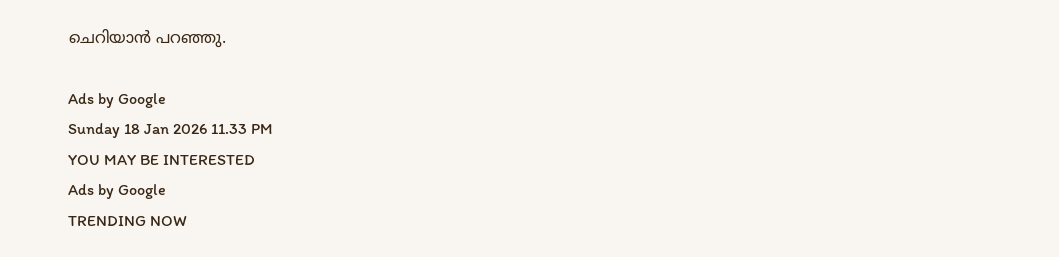ചെറിയാന്‍ പറഞ്ഞു.

Ads by Google
Sunday 18 Jan 2026 11.33 PM
YOU MAY BE INTERESTED
Ads by Google
TRENDING NOW